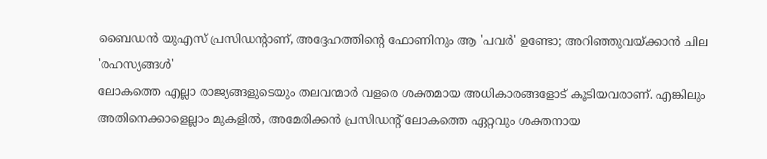ബൈഡൻ യുഎസ് പ്രസിഡന്റാണ്, അദ്ദേഹത്തിന്റെ ഫോണിനും ആ 'പവർ' ഉണ്ടോ; അറിഞ്ഞുവയ്ക്കാൻ ചില 'രഹസ്യങ്ങൾ'
ലോകത്തെ എല്ലാ രാജ്യങ്ങളുടെയും തലവന്മാർ വളരെ ശക്തമായ അധികാരങ്ങളോട് കൂടിയവരാണ്. എങ്കിലും അതിനെക്കാളെല്ലാം മുകളിൽ, അമേരിക്കൻ പ്രസിഡന്റ് ലോകത്തെ ഏറ്റവും ശക്തനായ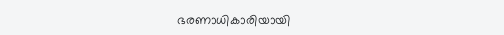ഭരണാധികാരിയായി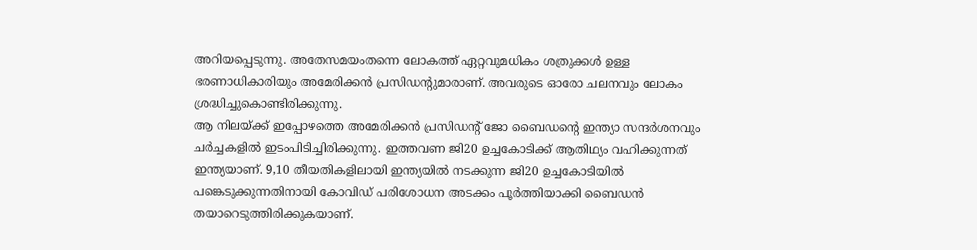അറിയപ്പെടുന്നു. അതേസമയംതന്നെ ലോകത്ത് ഏറ്റവുമധികം ശത്രുക്കൾ ഉള്ള ഭരണാധികാരിയും അമേരിക്കൻ പ്രസിഡന്റുമാരാണ്. അവരുടെ ഓരോ ചലനവും ലോകം ശ്രദ്ധിച്ചുകൊണ്ടിരിക്കുന്നു.
ആ നിലയ്ക്ക് ഇപ്പോഴത്തെ അമേരിക്കൻ പ്രസിഡന്റ് ജോ ബൈഡന്റെ ഇന്ത്യാ സന്ദർശനവും ചർച്ചകളിൽ ഇടംപിടിച്ചിരിക്കുന്നു. ഇത്തവണ ജി20 ഉച്ചകോടിക്ക് ആതിഥ്യം വഹിക്കുന്നത് ഇന്ത്യയാണ്. 9,10 തീയതികളിലായി ഇന്ത്യയിൽ നടക്കുന്ന ജി20 ഉച്ചകോടിയിൽ പങ്കെടുക്കുന്നതിനായി കോവിഡ് പരിശോധന അടക്കം പൂർത്തിയാക്കി ബൈഡൻ തയാറെടുത്തിരിക്കുകയാണ്.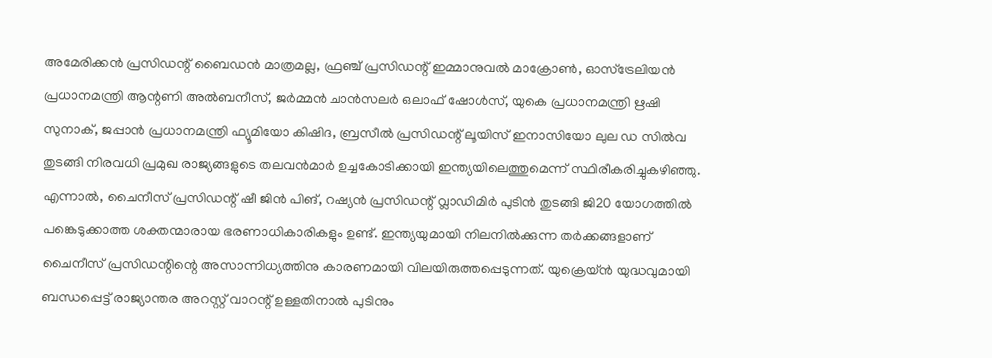അമേരിക്കൻ പ്രസിഡന്റ് ബൈഡൻ മാത്രമല്ല, ഫ്രഞ്ച് പ്രസിഡന്റ് ഇമ്മാനുവൽ മാക്രോൺ, ഓസ്ട്രേലിയൻ പ്രധാനമന്ത്രി ആന്റണി അൽബനീസ്, ജർമ്മൻ ചാൻസലർ ഒലാഫ് ഷോൾസ്, യുകെ പ്രധാനമന്ത്രി ഋഷി സുനാക്, ജപ്പാൻ പ്രധാനമന്ത്രി ഫ്യൂമിയോ കിഷിദ, ബ്രസീൽ പ്രസിഡന്റ് ലൂയിസ് ഇനാസിയോ ലുല ഡ സിൽവ തുടങ്ങി നിരവധി പ്രമുഖ രാജ്യങ്ങളുടെ തലവൻമാർ ഉച്ചകോടിക്കായി ഇന്ത്യയിലെത്തുമെന്ന് സ്ഥിരീകരിച്ചുകഴിഞ്ഞു.
എന്നാൽ, ചൈനീസ് പ്രസിഡന്റ് ഷീ ജിൻ പിങ്, റഷ്യൻ പ്രസിഡന്റ് വ്ലാഡിമിർ പുടിൻ തുടങ്ങി ജി20 യോഗത്തിൽ പങ്കെടുക്കാത്ത ശക്തന്മാരായ ഭരണാധികാരികളും ഉണ്ട്. ഇന്ത്യയുമായി നിലനിൽക്കുന്ന തർക്കങ്ങളാണ് ചൈനീസ് പ്രസിഡന്റിന്റെ അസാന്നിധ്യത്തിനു കാരണമായി വിലയിരുത്തപ്പെടുന്നത്. യുക്രെയ്ൻ യുദ്ധവുമായി ബന്ധപ്പെട്ട് രാജ്യാന്തര അറസ്റ്റ് വാറന്റ് ഉള്ളതിനാൽ പുടിനും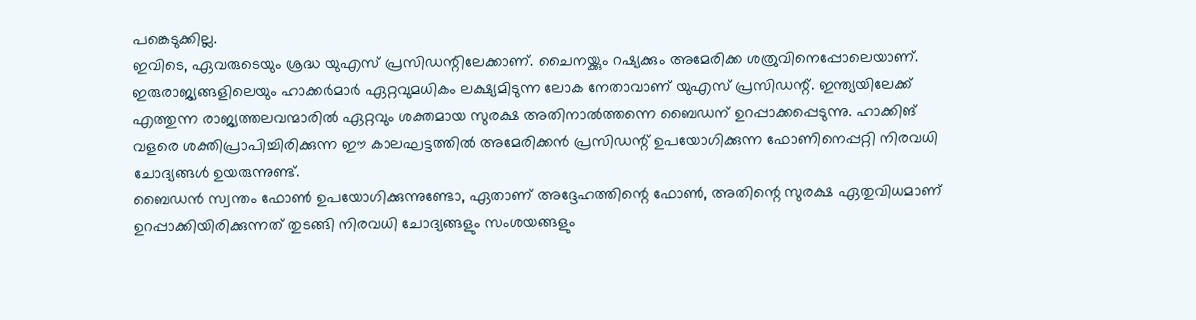പങ്കെടുക്കില്ല.
ഇവിടെ, ഏവരുടെയും ശ്രദ്ധ യുഎസ് പ്രസിഡന്റിലേക്കാണ്. ചൈനയ്ക്കും റഷ്യക്കും അമേരിക്ക ശത്രുവിനെപ്പോലെയാണ്. ഇരുരാജ്യങ്ങളിലെയും ഹാക്കർമാർ ഏറ്റവുമധികം ലക്ഷ്യമിടുന്ന ലോക നേതാവാണ് യുഎസ് പ്രസിഡന്റ്. ഇന്ത്യയിലേക്ക് എത്തുന്ന രാജ്യത്തലവന്മാരിൽ ഏറ്റവും ശക്തമായ സുരക്ഷ അതിനാൽത്തന്നെ ബൈഡന് ഉറപ്പാക്കപ്പെടുന്നു. ഹാക്കിങ് വളരെ ശക്തിപ്രാപിച്ചിരിക്കുന്ന ഈ കാലഘട്ടത്തിൽ അമേരിക്കൻ പ്രസിഡന്റ് ഉപയോഗിക്കുന്ന ഫോണിനെപ്പറ്റി നിരവധി ചോദ്യങ്ങൾ ഉയരുന്നുണ്ട്.
ബൈഡൻ സ്വന്തം ഫോൺ ഉപയോഗിക്കുന്നുണ്ടോ, ഏതാണ് അദ്ദേഹത്തിന്റെ ഫോൺ, അതിന്റെ സുരക്ഷ ഏതുവിധമാണ് ഉറപ്പാക്കിയിരിക്കുന്നത് തുടങ്ങി നിരവധി ചോദ്യങ്ങളും സംശയങ്ങളും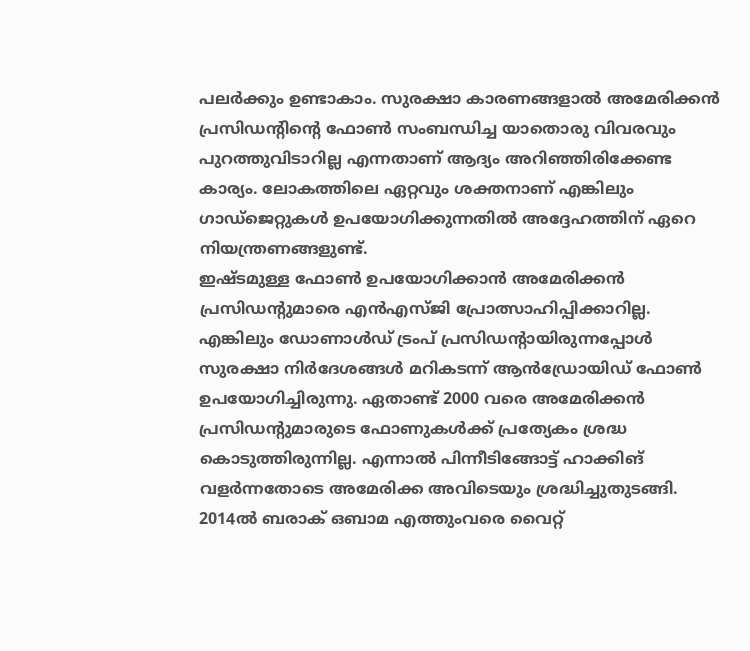പലർക്കും ഉണ്ടാകാം. സുരക്ഷാ കാരണങ്ങളാൽ അമേരിക്കൻ പ്രസിഡന്റിന്റെ ഫോൺ സംബന്ധിച്ച യാതൊരു വിവരവും പുറത്തുവിടാറില്ല എന്നതാണ് ആദ്യം അറിഞ്ഞിരിക്കേണ്ട കാര്യം. ലോകത്തിലെ ഏറ്റവും ശക്തനാണ് എങ്കിലും ഗാഡ്ജെറ്റുകൾ ഉപയോഗിക്കുന്നതിൽ അദ്ദേഹത്തിന് ഏറെ നിയന്ത്രണങ്ങളുണ്ട്.
ഇഷ്ടമുള്ള ഫോൺ ഉപയോഗിക്കാൻ അമേരിക്കൻ പ്രസിഡന്റുമാരെ എൻഎസ്ജി പ്രോത്സാഹിപ്പിക്കാറില്ല. എങ്കിലും ഡോണാൾഡ് ട്രംപ് പ്രസിഡന്റായിരുന്നപ്പോൾ സുരക്ഷാ നിർദേശങ്ങൾ മറികടന്ന് ആൻഡ്രോയിഡ് ഫോൺ ഉപയോഗിച്ചിരുന്നു. ഏതാണ്ട് 2000 വരെ അമേരിക്കൻ പ്രസിഡന്റുമാരുടെ ഫോണുകൾക്ക് പ്രത്യേകം ശ്രദ്ധ കൊടുത്തിരുന്നില്ല. എന്നാൽ പിന്നീടിങ്ങോട്ട് ഹാക്കിങ് വളർന്നതോടെ അമേരിക്ക അവിടെയും ശ്രദ്ധിച്ചുതുടങ്ങി.
2014ൽ ബരാക് ഒബാമ എത്തുംവരെ വൈറ്റ്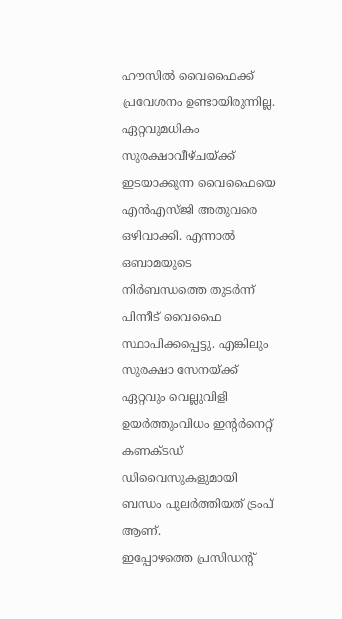ഹൗസിൽ വൈഫൈക്ക് പ്രവേശനം ഉണ്ടായിരുന്നില്ല. ഏറ്റവുമധികം സുരക്ഷാവീഴ്ചയ്ക്ക് ഇടയാക്കുന്ന വൈഫൈയെ എൻഎസ്ജി അതുവരെ ഒഴിവാക്കി. എന്നാൽ ഒബാമയുടെ നിർബന്ധത്തെ തുടർന്ന് പിന്നീട് വൈഫൈ സ്ഥാപിക്കപ്പെട്ടു. എങ്കിലും സുരക്ഷാ സേനയ്ക്ക് ഏറ്റവും വെല്ലുവിളി ഉയർത്തുംവിധം ഇന്റർനെറ്റ് കണക്ടഡ് ഡിവൈസുകളുമായി ബന്ധം പുലർത്തിയത് ട്രംപ് ആണ്.
ഇപ്പോഴത്തെ പ്രസിഡന്റ്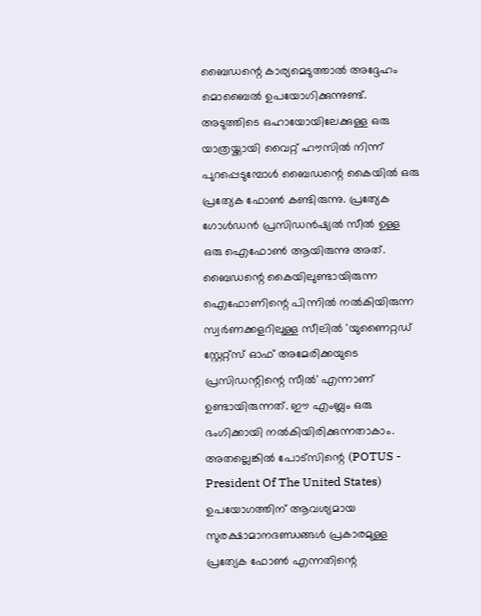ബൈഡന്റെ കാര്യമെടുത്താൽ അദ്ദേഹം മൊബൈൽ ഉപയോഗിക്കുന്നുണ്ട്. അടുത്തിടെ ഒഹായോയിലേക്കുള്ള ഒരു യാത്രയ്ക്കായി വൈറ്റ് ഹൗസിൽ നിന്ന് പുറപ്പെടുമ്പോൾ ബൈഡന്റെ കൈയിൽ ഒരു പ്രത്യേക ഫോൺ കണ്ടിരുന്നു. പ്രത്യേക ഗോൾഡൻ പ്രസിഡൻഷ്യൽ സീൽ ഉള്ള ഒരു ഐഫോൺ ആയിരുന്നു അത്.
ബൈഡന്റെ കൈയിലുണ്ടായിരുന്ന ഐഫോണിന്റെ പിന്നിൽ നൽകിയിരുന്ന സ്വർണക്കളറിലുള്ള സീലിൽ 'യുണൈറ്റഡ് സ്റ്റേറ്റ്സ് ഓഫ് അമേരിക്കയുടെ പ്രസിഡന്റിന്റെ സീൽ' എന്നാണ് ഉണ്ടായിരുന്നത്. ഈ എംബ്ലം ഒരു ഭംഗിക്കായി നൽകിയിരിക്കുന്നതാകാം. അതല്ലെങ്കിൽ പോട്സിന്റെ (POTUS - President Of The United States) ഉപയോഗത്തിന് ആവശ്യമായ സുരക്ഷാമാനദണ്ഡങ്ങൾ പ്രകാരമുള്ള പ്രത്യേക ഫോൺ എന്നതിന്റെ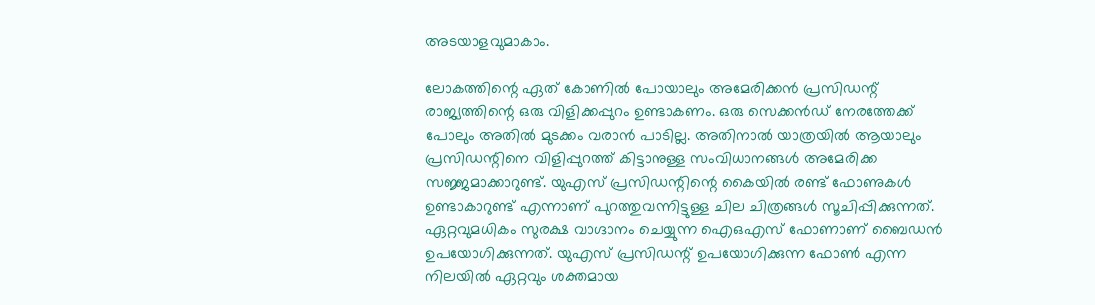അടയാളവുമാകാം.

ലോകത്തിന്റെ ഏത് കോണിൽ പോയാലും അമേരിക്കൻ പ്രസിഡന്റ് രാജ്യത്തിന്റെ ഒരു വിളിക്കപ്പുറം ഉണ്ടാകണം. ഒരു സെക്കൻഡ് നേരത്തേക്ക് പോലും അതിൽ മുടക്കം വരാൻ പാടില്ല. അതിനാൽ യാത്രയിൽ ആയാലും പ്രസിഡന്റിനെ വിളിപ്പുറത്ത് കിട്ടാനുള്ള സംവിധാനങ്ങൾ അമേരിക്ക സജ്ജമാക്കാറുണ്ട്. യുഎസ് പ്രസിഡന്റിന്റെ കൈയിൽ രണ്ട് ഫോണുകൾ ഉണ്ടാകാറുണ്ട് എന്നാണ് പുറത്തുവന്നിട്ടുള്ള ചില ചിത്രങ്ങൾ സൂചിപ്പിക്കുന്നത്.
ഏറ്റവുമധികം സുരക്ഷ വാഗ്ദാനം ചെയ്യുന്ന ഐഒഎസ് ഫോണാണ് ബൈഡൻ ഉപയോഗിക്കുന്നത്. യുഎസ് പ്രസിഡന്റ് ഉപയോഗിക്കുന്ന ഫോൺ എന്ന നിലയിൽ ഏറ്റവും ശക്തമായ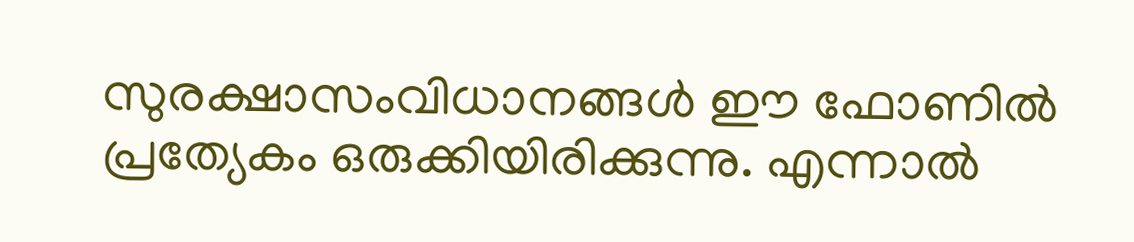സുരക്ഷാസംവിധാനങ്ങൾ ഈ ഫോണിൽ പ്രത്യേകം ഒരുക്കിയിരിക്കുന്നു. എന്നാൽ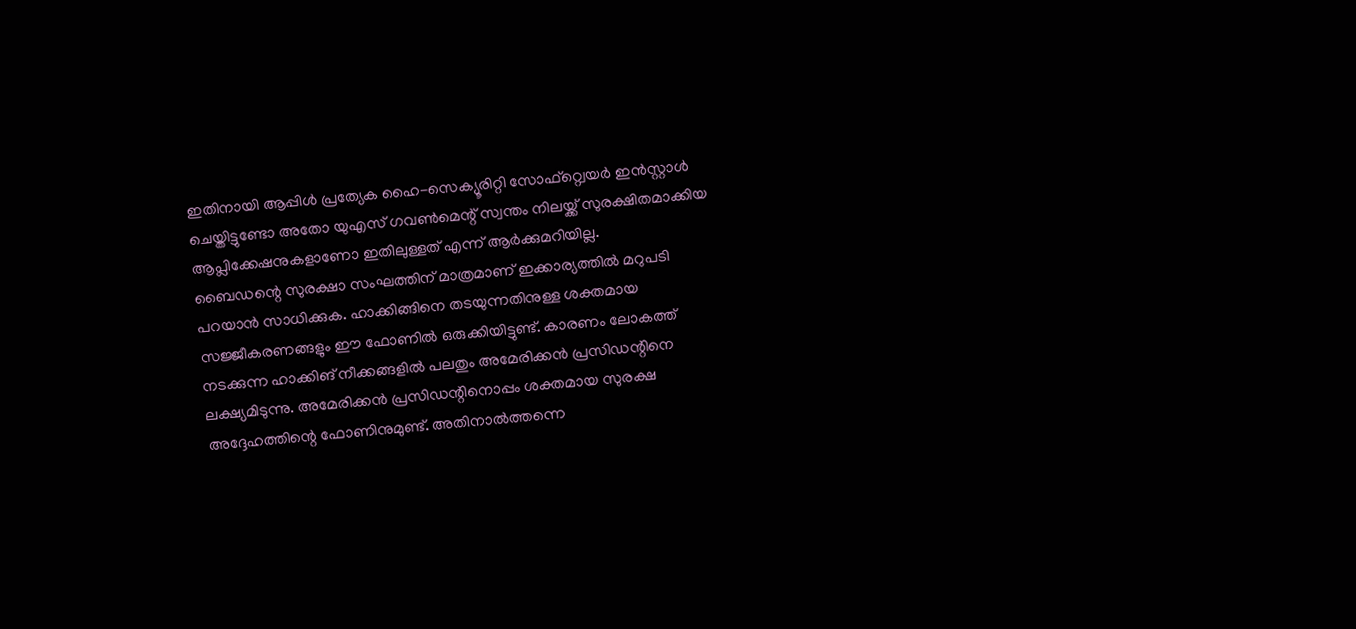ഇതിനായി ആപ്പിൾ പ്രത്യേക ഹൈ-സെക്യൂരിറ്റി സോഫ്റ്റ്വെയർ ഇൻസ്റ്റാൾ ചെയ്തിട്ടുണ്ടോ അതോ യുഎസ് ഗവൺമെന്റ് സ്വന്തം നിലയ്ക്ക് സുരക്ഷിതമാക്കിയ ആപ്ലിക്കേഷനുകളാണോ ഇതിലുള്ളത് എന്ന് ആർക്കുമറിയില്ല.
ബൈഡന്റെ സുരക്ഷാ സംഘത്തിന് മാത്രമാണ് ഇക്കാര്യത്തിൽ മറുപടി പറയാൻ സാധിക്കുക. ഹാക്കിങ്ങിനെ തടയുന്നതിനുള്ള ശക്തമായ സജ്ജീകരണങ്ങളും ഈ ഫോണിൽ ഒരുക്കിയിട്ടുണ്ട്. കാരണം ലോകത്ത് നടക്കുന്ന ഹാക്കിങ് നീക്കങ്ങളിൽ പലതും അമേരിക്കൻ പ്രസിഡന്റിനെ ലക്ഷ്യമിടുന്നു. അമേരിക്കൻ പ്രസിഡന്റിനൊപ്പം ശക്തമായ സുരക്ഷ അദ്ദേഹത്തിന്റെ ഫോണിനുമുണ്ട്. അതിനാൽത്തന്നെ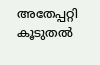അതേപ്പറ്റി കൂടുതൽ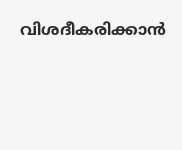വിശദീകരിക്കാൻ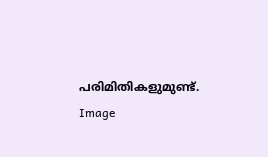പരിമിതികളുമുണ്ട്.
Image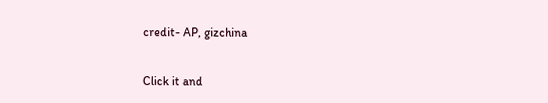credit- AP, gizchina


Click it and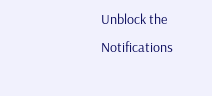Unblock the Notifications